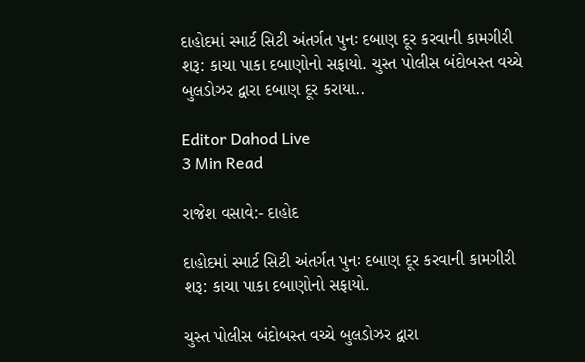દાહોદમાં સ્માર્ટ સિટી અંતર્ગત પુનઃ દબાણ દૂર કરવાની કામગીરી શરૂ: કાચા પાકા દબાણોનો સફાયો. ચુસ્ત પોલીસ બંદોબસ્ત વચ્ચે બુલડોઝર દ્વારા દબાણ દૂર કરાયા..

Editor Dahod Live
3 Min Read

રાજેશ વસાવે:- દાહોદ

દાહોદમાં સ્માર્ટ સિટી અંતર્ગત પુનઃ દબાણ દૂર કરવાની કામગીરી શરૂ: કાચા પાકા દબાણોનો સફાયો.

ચુસ્ત પોલીસ બંદોબસ્ત વચ્ચે બુલડોઝર દ્વારા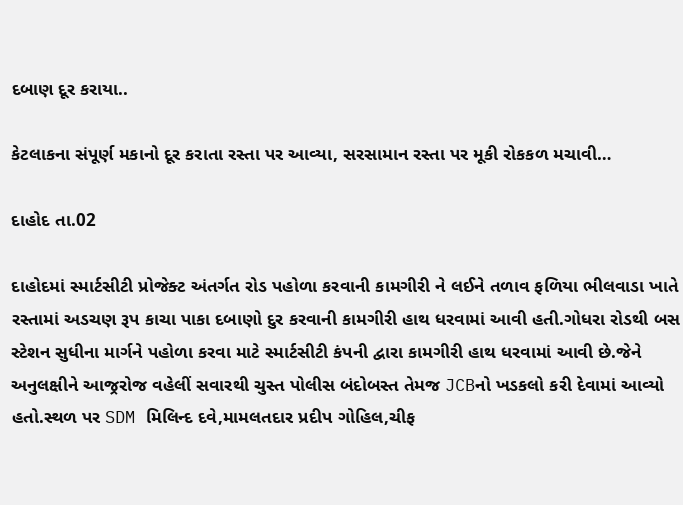દબાણ દૂર કરાયા..

કેટલાકના સંપૂર્ણ મકાનો દૂર કરાતા રસ્તા પર આવ્યા, સરસામાન રસ્તા પર મૂકી રોકકળ મચાવી…

દાહોદ તા.02

દાહોદમાં સ્માર્ટસીટી પ્રોજેક્ટ અંતર્ગત રોડ પહોળા કરવાની કામગીરી ને લઈને તળાવ ફળિયા ભીલવાડા ખાતે રસ્તામાં અડચણ રૂપ કાચા પાકા દબાણો દુર કરવાની કામગીરી હાથ ધરવામાં આવી હતી.ગોધરા રોડથી બસ સ્ટેશન સુધીના માર્ગને પહોળા કરવા માટે સ્માર્ટસીટી કંપની દ્વારા કામગીરી હાથ ધરવામાં આવી છે.જેને અનુલક્ષીને આજ્રરોજ વહેલીં સવારથી ચુસ્ત પોલીસ બંદોબસ્ત તેમજ JCBનો ખડકલો કરી દેવામાં આવ્યો હતો.સ્થળ પર SDM મિલિન્દ દવે,મામલતદાર પ્રદીપ ગોહિલ,ચીફ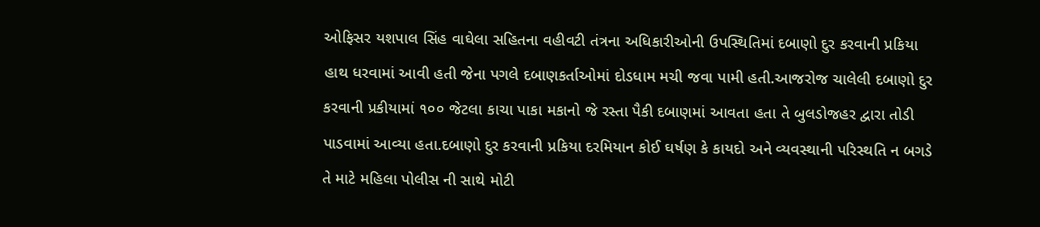ઓફિસર યશપાલ સિંહ વાઘેલા સહિતના વહીવટી તંત્રના અધિકારીઓની ઉપસ્થિતિમાં દબાણો દુર કરવાની પ્રકિયા હાથ ધરવામાં આવી હતી જેના પગલે દબાણકર્તાઓમાં દોડધામ મચી જવા પામી હતી.આજરોજ ચાલેલી દબાણો દુર કરવાની પ્રકીયામાં ૧૦૦ જેટલા કાચા પાકા મકાનો જે રસ્તા પૈકી દબાણમાં આવતા હતા તે બુલડોજહર દ્વારા તોડી પાડવામાં આવ્યા હતા.દબાણો દુર કરવાની પ્રકિયા દરમિયાન કોઈ ઘર્ષણ કે કાયદો અને વ્યવસ્થાની પરિસ્થતિ ન બગડે તે માટે મહિલા પોલીસ ની સાથે મોટી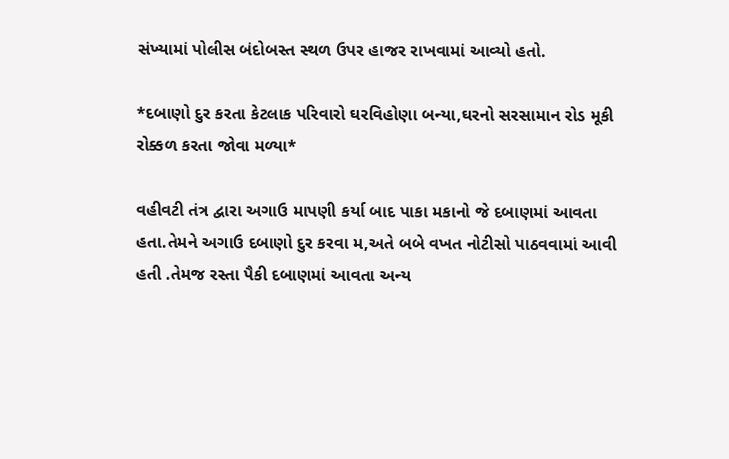સંખ્યામાં પોલીસ બંદોબસ્ત સ્થળ ઉપર હાજર રાખવામાં આવ્યો હતો.

*દબાણો દુર કરતા કેટલાક પરિવારો ઘરવિહોણા બન્યા,ઘરનો સરસામાન રોડ મૂકી રોક્કળ કરતા જોવા મળ્યા*

વહીવટી તંત્ર દ્વારા અગાઉ માપણી કર્યા બાદ પાકા મકાનો જે દબાણમાં આવતા હતા.તેમને અગાઉ દબાણો દુર કરવા મ,અતે બબે વખત નોટીસો પાઠવવામાં આવી હતી .તેમજ રસ્તા પૈકી દબાણમાં આવતા અન્ય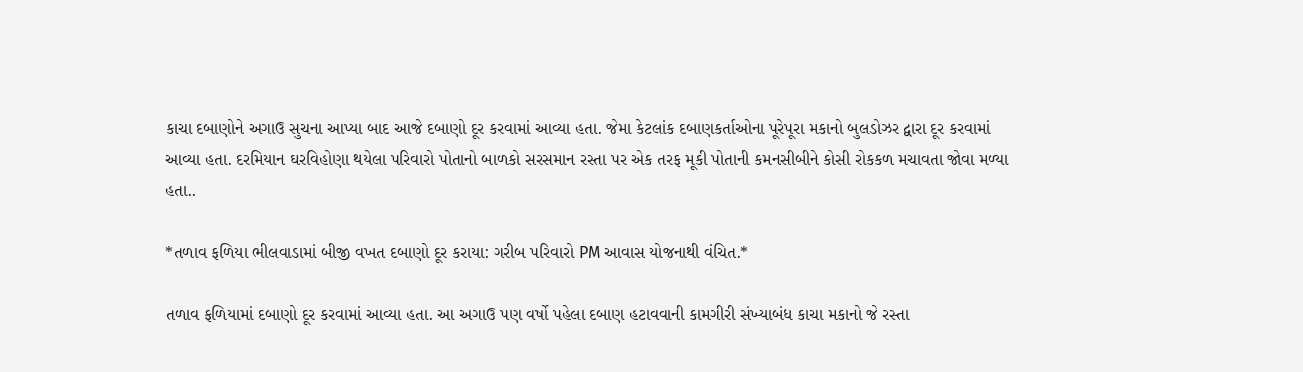કાચા દબાણોને અગાઉ સુચના આપ્યા બાદ આજે દબાણો દૂર કરવામાં આવ્યા હતા. જેમા કેટલાંક દબાણકર્તાઓના પૂરેપૂરા મકાનો બુલડોઝર દ્વારા દૂર કરવામાં આવ્યા હતા. દરમિયાન ઘરવિહોણા થયેલા પરિવારો પોતાનો બાળકો સરસમાન રસ્તા પર એક તરફ મૂકી પોતાની કમનસીબીને કોસી રોકકળ મચાવતા જોવા મળ્યા હતા..

*તળાવ ફળિયા ભીલવાડામાં બીજી વખત દબાણો દૂર કરાયા: ગરીબ પરિવારો PM આવાસ યોજનાથી વંચિત.*

તળાવ ફળિયામાં દબાણો દૂર કરવામાં આવ્યા હતા. આ અગાઉ પણ વર્ષો પહેલા દબાણ હટાવવાની કામગીરી સંખ્યાબંધ કાચા મકાનો જે રસ્તા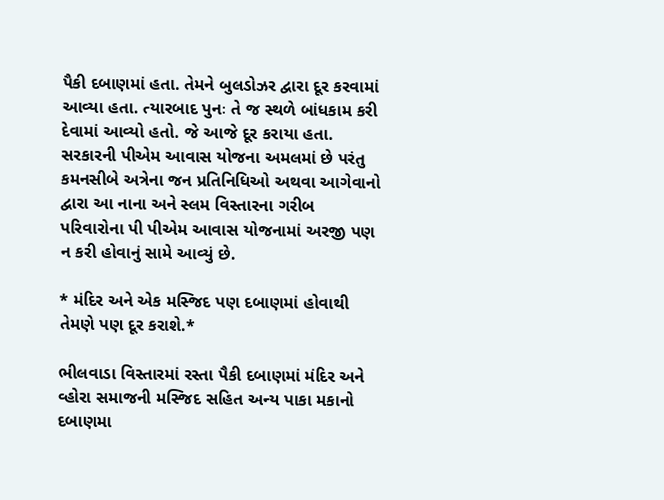પૈકી દબાણમાં હતા. તેમને બુલડોઝર દ્વારા દૂર કરવામાં આવ્યા હતા. ત્યારબાદ પુનઃ તે જ સ્થળે બાંધકામ કરી દેવામાં આવ્યો હતો. જે આજે દૂર કરાયા હતા. સરકારની પીએમ આવાસ યોજના અમલમાં છે પરંતુ કમનસીબે અત્રેના જન પ્રતિનિધિઓ અથવા આગેવાનો દ્વારા આ નાના અને સ્લમ વિસ્તારના ગરીબ પરિવારોના પી પીએમ આવાસ યોજનામાં અરજી પણ ન કરી હોવાનું સામે આવ્યું છે.

* મંદિર અને એક મસ્જિદ પણ દબાણમાં હોવાથી તેમણે પણ દૂર કરાશે.*

ભીલવાડા વિસ્તારમાં રસ્તા પૈકી દબાણમાં મંદિર અને વ્હોરા સમાજની મસ્જિદ સહિત અન્ય પાકા મકાનો દબાણમા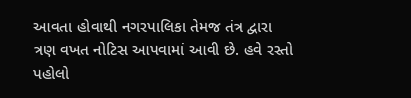આવતા હોવાથી નગરપાલિકા તેમજ તંત્ર દ્વારા ત્રણ વખત નોટિસ આપવામાં આવી છે. હવે રસ્તો પહોલો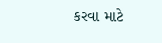કરવા માટે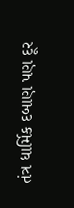તંત્ર ધાર્મિક દબાણ પણ દૂર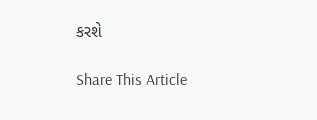કરશે

Share This Article